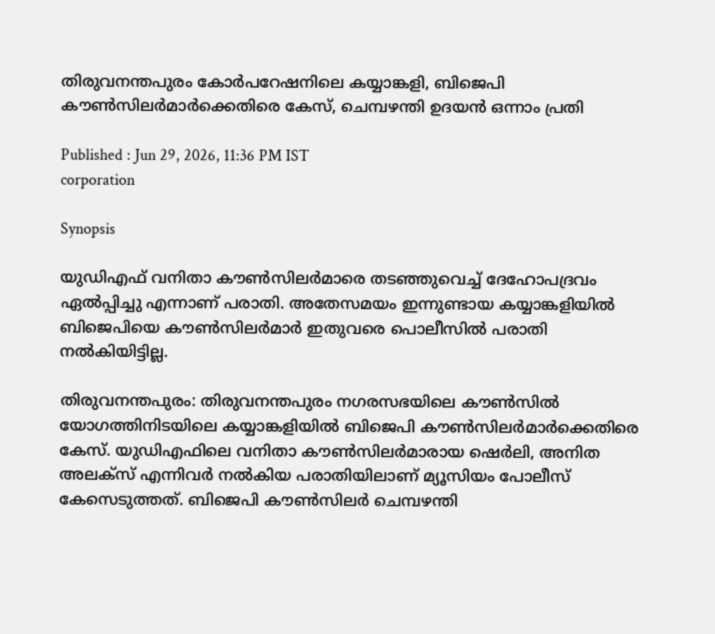തിരുവനന്തപുരം കോർപറേഷനിലെ കയ്യാങ്കളി, ബിജെപി കൗൺസിലർമാർക്കെതിരെ കേസ്, ചെമ്പഴന്തി ഉദയൻ ഒന്നാം പ്രതി

Published : Jun 29, 2026, 11:36 PM IST
corporation

Synopsis

യുഡിഎഫ് വനിതാ കൗൺസിലർമാരെ തടഞ്ഞുവെച്ച് ദേഹോപദ്രവം ഏൽപ്പിച്ചു എന്നാണ് പരാതി. അതേസമയം ഇന്നുണ്ടായ കയ്യാങ്കളിയിൽ ബിജെപിയെ കൗൺസിലർമാർ ഇതുവരെ പൊലീസിൽ പരാതി നൽകിയിട്ടില്ല.

തിരുവനന്തപുരം: തിരുവനന്തപുരം നഗരസഭയിലെ കൗൺസിൽ യോഗത്തിനിടയിലെ കയ്യാങ്കളിയിൽ ബിജെപി കൗൺസിലർമാർക്കെതിരെ കേസ്. യുഡിഎഫിലെ വനിതാ കൗൺസിലർമാരായ ഷെർലി, അനിത അലക്സ് എന്നിവർ നൽകിയ പരാതിയിലാണ് മ്യൂസിയം പോലീസ് കേസെടുത്തത്. ബിജെപി കൗൺസിലർ ചെമ്പഴന്തി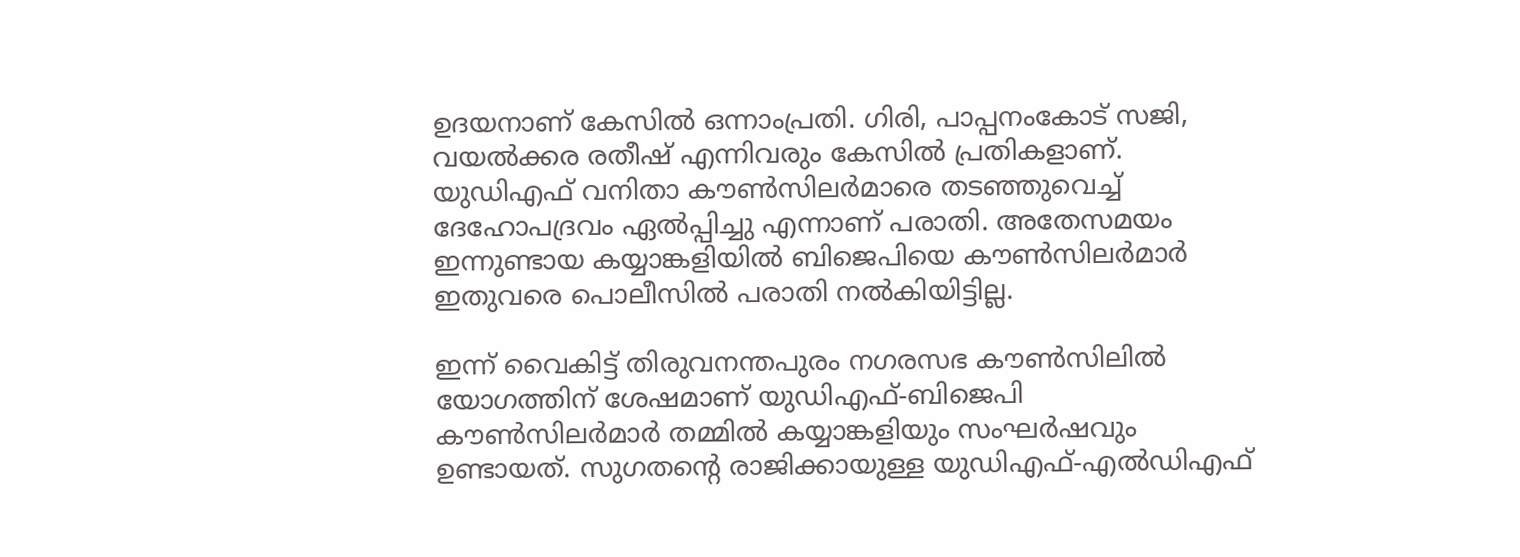ഉദയനാണ് കേസിൽ ഒന്നാംപ്രതി. ഗിരി, പാപ്പനംകോട് സജി, വയൽക്കര രതീഷ് എന്നിവരും കേസിൽ പ്രതികളാണ്. യുഡിഎഫ് വനിതാ കൗൺസിലർമാരെ തടഞ്ഞുവെച്ച് ദേഹോപദ്രവം ഏൽപ്പിച്ചു എന്നാണ് പരാതി. അതേസമയം ഇന്നുണ്ടായ കയ്യാങ്കളിയിൽ ബിജെപിയെ കൗൺസിലർമാർ ഇതുവരെ പൊലീസിൽ പരാതി നൽകിയിട്ടില്ല.

ഇന്ന് വൈകിട്ട് തിരുവനന്തപുരം നഗരസഭ കൗണ്‍സിലിൽ യോഗത്തിന് ശേഷമാണ് യുഡിഎഫ്-ബിജെപി കൗൺസിലർമാർ തമ്മിൽ കയ്യാങ്കളിയും സംഘർഷവും ഉണ്ടായത്. സുഗതന്‍റെ രാജിക്കായുള്ള യുഡിഎഫ്-എൽഡിഎഫ്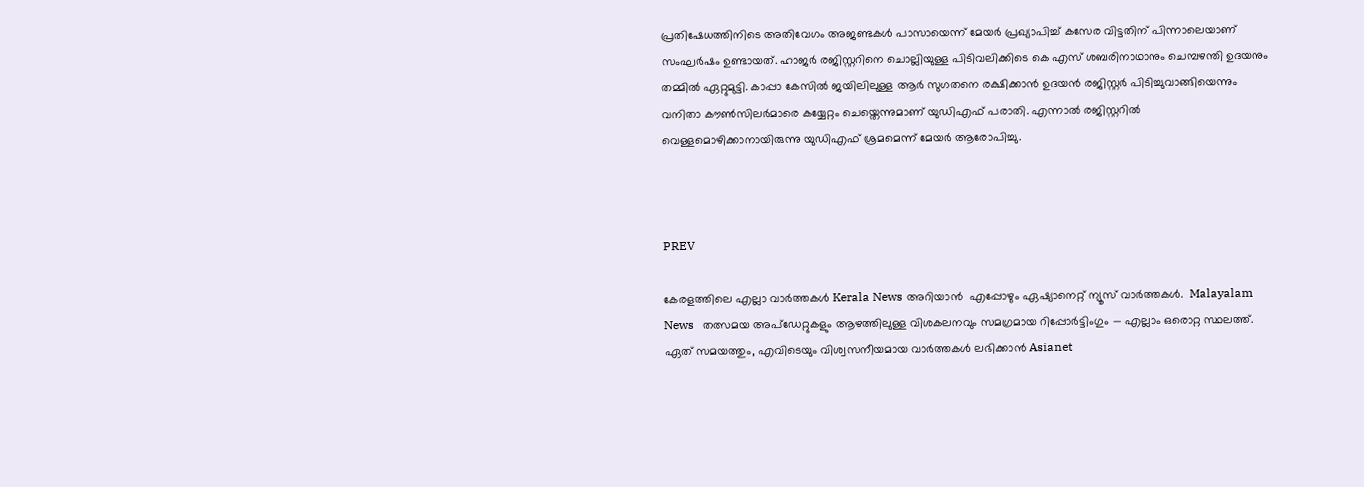പ്രതിഷേധത്തിനിടെ അതിവേഗം അജണ്ടകൾ പാസായെന്ന് മേയർ പ്രഖ്യാപിച്ച് കസേര വിട്ടതിന് പിന്നാലെയാണ് സംഘർഷം ഉണ്ടായത്. ഹാജർ രജിസ്റ്ററിനെ ചൊല്ലിയുള്ള പിടിവലിക്കിടെ കെ എസ് ശബരിനാഥാനും ചെമ്പഴന്തി ഉദയനും തമ്മിൽ ഏറ്റുമുട്ടി. കാപ്പാ കേസിൽ ജയിലിലുള്ള ആർ സുഗതനെ രക്ഷിക്കാൻ ഉദയൻ രജിസ്റ്റർ പിടിച്ചുവാങ്ങിയെന്നും വനിതാ കൗൺസിലർമാരെ കയ്യേറ്റം ചെയ്തെന്നുമാണ് യുഡിഎഫ് പരാതി. എന്നാൽ രജിസ്റ്ററിൽ വെള്ളമൊഴിക്കാനായിരുന്നു യുഡിഎഫ് ശ്രമമെന്ന് മേയർ ആരോപിച്ചു.



PREV

കേരളത്തിലെ എല്ലാ വാർത്തകൾ Kerala News അറിയാൻ  എപ്പോഴും ഏഷ്യാനെറ്റ് ന്യൂസ് വാർത്തകൾ.  Malayalam News   തത്സമയ അപ്‌ഡേറ്റുകളും ആഴത്തിലുള്ള വിശകലനവും സമഗ്രമായ റിപ്പോർട്ടിംഗും — എല്ലാം ഒരൊറ്റ സ്ഥലത്ത്. ഏത് സമയത്തും, എവിടെയും വിശ്വസനീയമായ വാർത്തകൾ ലഭിക്കാൻ Asianet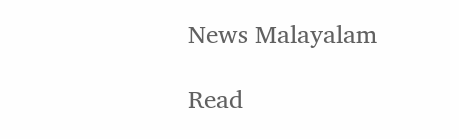News Malayalam

Read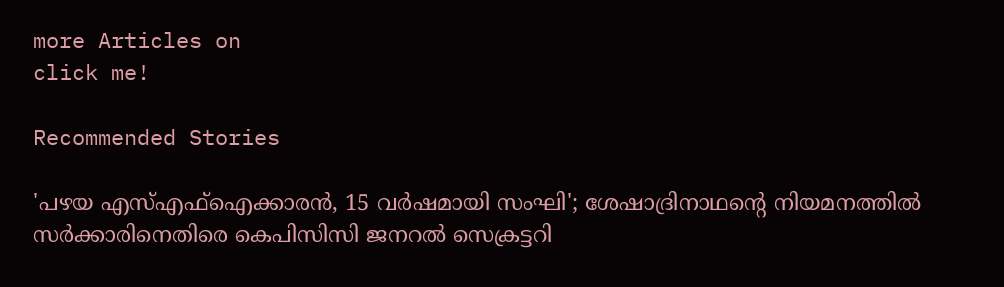more Articles on
click me!

Recommended Stories

'പഴയ എസ്എഫ്ഐക്കാരൻ, 15 വർഷമായി സംഘി'; ശേഷാദ്രിനാഥന്‍റെ നിയമനത്തിൽ സർക്കാരിനെതിരെ കെപിസിസി ജനറല്‍ സെക്രട്ടറി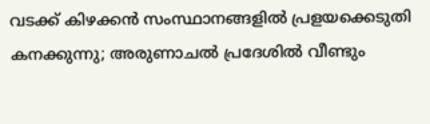വടക്ക് കിഴക്കൻ സംസ്ഥാനങ്ങളിൽ പ്രളയക്കെടുതി കനക്കുന്നു; അരുണാചൽ പ്രദേശിൽ വീണ്ടും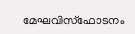മേഘവിസ്ഫോടനം